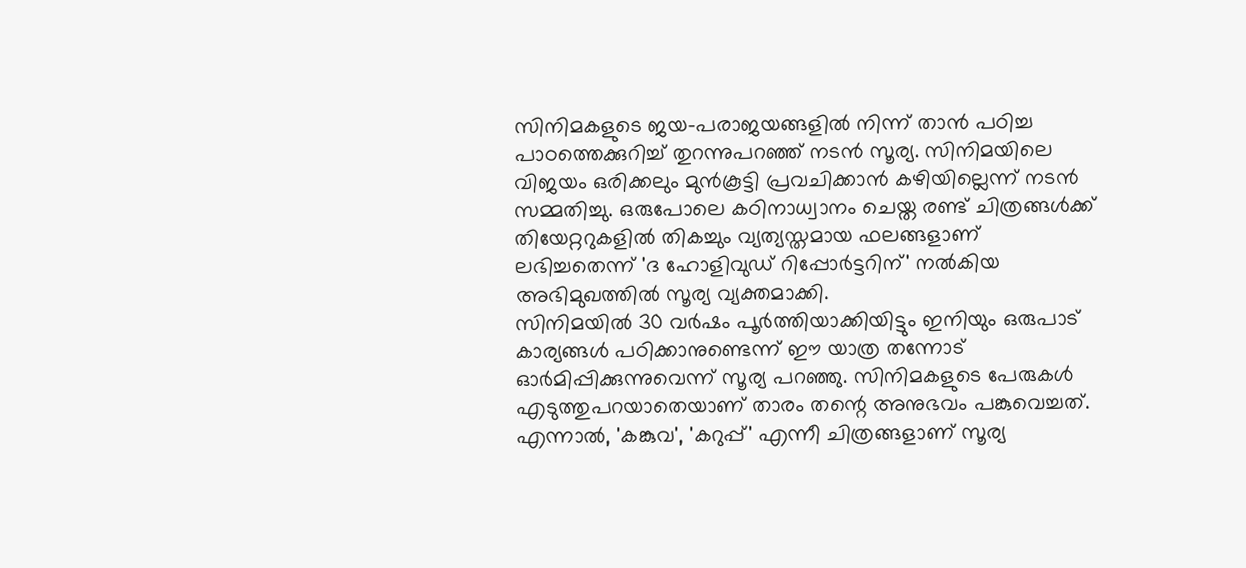സിനിമകളുടെ ജയ-പരാജയങ്ങളിൽ നിന്ന് താൻ പഠിച്ച പാഠത്തെക്കുറിച്ച് തുറന്നുപറഞ്ഞ് നടൻ സൂര്യ. സിനിമയിലെ വിജയം ഒരിക്കലും മുൻകൂട്ടി പ്രവചിക്കാൻ കഴിയില്ലെന്ന് നടൻ സമ്മതിച്ചു. ഒരുപോലെ കഠിനാധ്വാനം ചെയ്ത രണ്ട് ചിത്രങ്ങൾക്ക് തിയേറ്ററുകളിൽ തികച്ചും വ്യത്യസ്തമായ ഫലങ്ങളാണ് ലഭിച്ചതെന്ന് 'ദ ഹോളിവുഡ് റിപ്പോർട്ടറിന്' നൽകിയ അഭിമുഖത്തിൽ സൂര്യ വ്യക്തമാക്കി.
സിനിമയിൽ 30 വർഷം പൂർത്തിയാക്കിയിട്ടും ഇനിയും ഒരുപാട് കാര്യങ്ങൾ പഠിക്കാനുണ്ടെന്ന് ഈ യാത്ര തന്നോട് ഓർമിപ്പിക്കുന്നുവെന്ന് സൂര്യ പറഞ്ഞു. സിനിമകളുടെ പേരുകൾ എടുത്തുപറയാതെയാണ് താരം തന്റെ അനുഭവം പങ്കുവെച്ചത്. എന്നാൽ, 'കങ്കുവ', 'കറുപ്പ്' എന്നീ ചിത്രങ്ങളാണ് സൂര്യ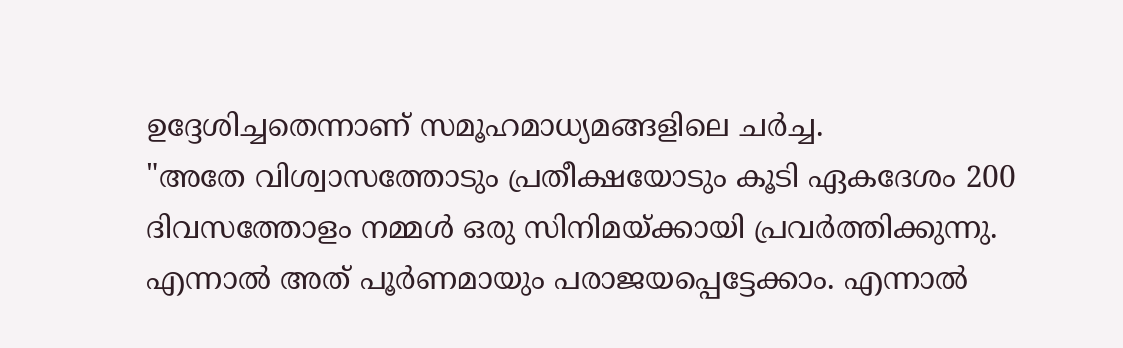ഉദ്ദേശിച്ചതെന്നാണ് സമൂഹമാധ്യമങ്ങളിലെ ചർച്ച.
"അതേ വിശ്വാസത്തോടും പ്രതീക്ഷയോടും കൂടി ഏകദേശം 200 ദിവസത്തോളം നമ്മൾ ഒരു സിനിമയ്ക്കായി പ്രവർത്തിക്കുന്നു. എന്നാൽ അത് പൂർണമായും പരാജയപ്പെട്ടേക്കാം. എന്നാൽ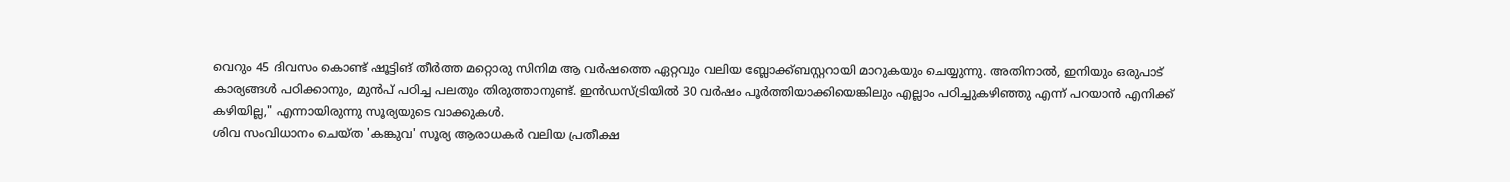വെറും 45 ദിവസം കൊണ്ട് ഷൂട്ടിങ് തീർത്ത മറ്റൊരു സിനിമ ആ വർഷത്തെ ഏറ്റവും വലിയ ബ്ലോക്ക്ബസ്റ്ററായി മാറുകയും ചെയ്യുന്നു. അതിനാൽ, ഇനിയും ഒരുപാട് കാര്യങ്ങൾ പഠിക്കാനും, മുൻപ് പഠിച്ച പലതും തിരുത്താനുണ്ട്. ഇൻഡസ്ട്രിയിൽ 30 വർഷം പൂർത്തിയാക്കിയെങ്കിലും എല്ലാം പഠിച്ചുകഴിഞ്ഞു എന്ന് പറയാൻ എനിക്ക് കഴിയില്ല," എന്നായിരുന്നു സൂര്യയുടെ വാക്കുകൾ.
ശിവ സംവിധാനം ചെയ്ത 'കങ്കുവ' സൂര്യ ആരാധകർ വലിയ പ്രതീക്ഷ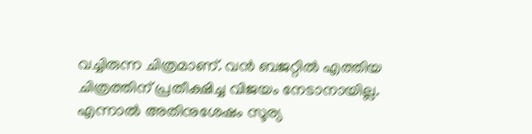വച്ചിരുന്ന ചിത്രമാണ്. വൻ ബജറ്റിൽ എത്തിയ ചിത്രത്തിന് പ്രതീക്ഷിച്ച വിജയം നേടാനായില്ല. എന്നാൽ അതിനുശേഷം സൂര്യ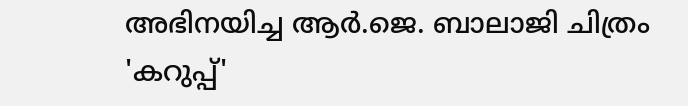അഭിനയിച്ച ആർ.ജെ. ബാലാജി ചിത്രം 'കറുപ്പ്'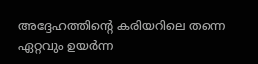അദ്ദേഹത്തിന്റെ കരിയറിലെ തന്നെ ഏറ്റവും ഉയർന്ന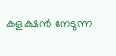കളക്ഷൻ നേടുന്ന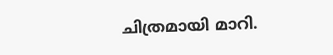ചിത്രമായി മാറി.